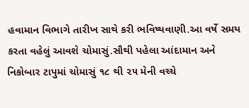હવામાન વિભાગે તારીખ સાથે કરી ભવિષ્યવાણી.આ વર્ષે સમય કરતા વહેલું આવશે ચોમાસું.સૌથી પહેલા આંદામાન અને નિકોબાર ટાપુમાં ચોમાસું ૧૮ થી ૨૫ મેની વચ્ચે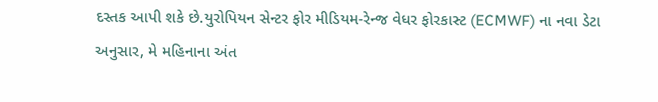દસ્તક આપી શકે છે.યુરોપિયન સેન્ટર ફોર મીડિયમ-રેન્જ વેધર ફોરકાસ્ટ (ECMWF) ના નવા ડેટા અનુસાર, મે મહિનાના અંત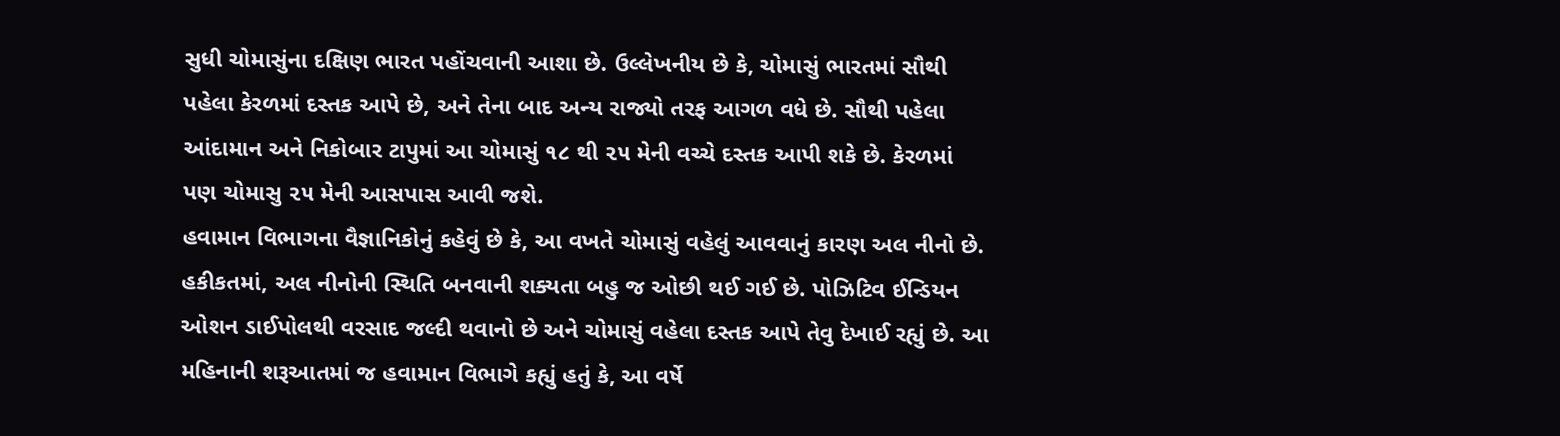સુધી ચોમાસુંના દક્ષિણ ભારત પહોંચવાની આશા છે. ઉલ્લેખનીય છે કે, ચોમાસું ભારતમાં સૌથી પહેલા કેરળમાં દસ્તક આપે છે, અને તેના બાદ અન્ય રાજ્યો તરફ આગળ વધે છે. સૌથી પહેલા આંદામાન અને નિકોબાર ટાપુમાં આ ચોમાસું ૧૮ થી ૨૫ મેની વચ્ચે દસ્તક આપી શકે છે. કેરળમાં પણ ચોમાસુ ૨૫ મેની આસપાસ આવી જશે.
હવામાન વિભાગના વૈજ્ઞાનિકોનું કહેવું છે કે, આ વખતે ચોમાસું વહેલું આવવાનું કારણ અલ નીનો છે. હકીકતમાં, અલ નીનોની સ્થિતિ બનવાની શક્યતા બહુ જ ઓછી થઈ ગઈ છે. પોઝિટિવ ઈન્ડિયન ઓશન ડાઈપોલથી વરસાદ જલ્દી થવાનો છે અને ચોમાસું વહેલા દસ્તક આપે તેવુ દેખાઈ રહ્યું છે. આ મહિનાની શરૂઆતમાં જ હવામાન વિભાગે કહ્યું હતું કે, આ વર્ષે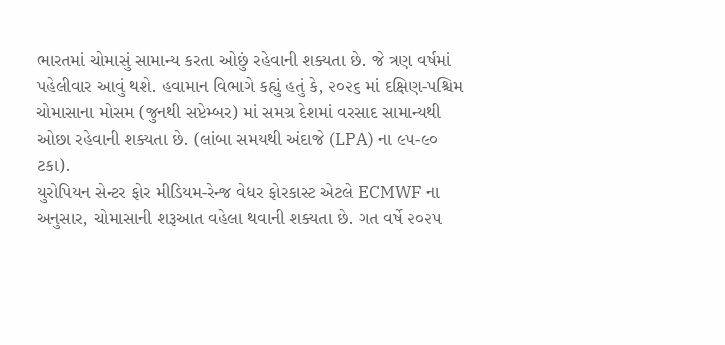ભારતમાં ચોમાસું સામાન્ય કરતા ઓછું રહેવાની શક્યતા છે. જે ત્રણ વર્ષમાં પહેલીવાર આવું થશે. હવામાન વિભાગે કહ્યું હતું કે, ૨૦૨૬ માં દક્ષિણ-પશ્ચિમ ચોમાસાના મોસમ (જુનથી સપ્ટેમ્બર) માં સમગ્ર દેશમાં વરસાદ સામાન્યથી ઓછા રહેવાની શક્યતા છે. (લાંબા સમયથી અંદાજે (LPA) ના ૯૫-૯૦ ટકા).
યુરોપિયન સેન્ટર ફોર મીડિયમ-રેન્જ વેધર ફોરકાસ્ટ એટલે ECMWF ના અનુસાર, ચોમાસાની શરૂઆત વહેલા થવાની શક્યતા છે. ગત વર્ષે ૨૦૨૫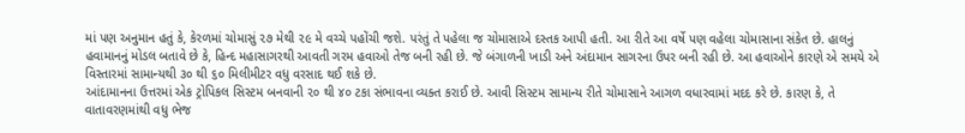માં પણ અનુમાન હતું કે, કેરળમાં ચોમાસું ૨૭ મેથી ૨૯ મે વચ્ચે પહોંચી જશે. પરંતું તે પહેલા જ ચોમાસાએ દસ્તક આપી હતી. આ રીતે આ વર્ષે પણ વહેલા ચોમાસાના સંકેત છે. હાલનું હવામાનનું મોડલ બતાવે છે કે, હિન્દ મહાસાગરથી આવતી ગરમ હવાઓ તેજ બની રહી છે. જે બંગાળની ખાડી અને અંદામાન સાગરના ઉપર બની રહી છે. આ હવાઓને કારણે એ સમયે એ વિસ્તારમાં સામાન્યથી ૩૦ થી ૬૦ મિલીમીટર વધુ વરસાદ થઈ શકે છે.
આંદામાનના ઉત્તરમાં એક ટ્રોપિકલ સિસ્ટમ બનવાની ૨૦ થી ૪૦ ટકા સંભાવના વ્યક્ત કરાઈ છે. આવી સિસ્ટમ સામાન્ય રીતે ચોમાસાને આગળ વધારવામાં મદદ કરે છે. કારણ કે, તે વાતાવરણમાંથી વધુ ભેજ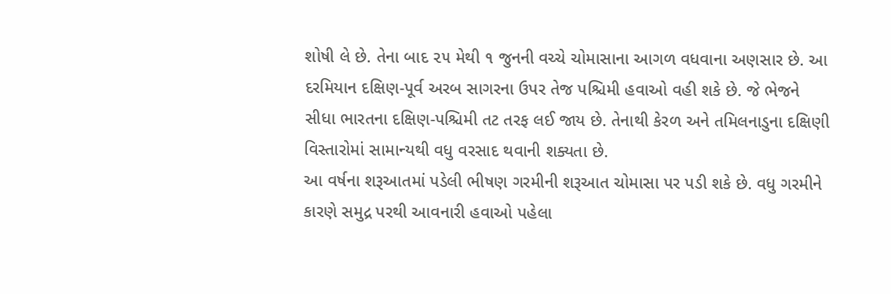શોષી લે છે. તેના બાદ ૨૫ મેથી ૧ જુનની વચ્ચે ચોમાસાના આગળ વધવાના અણસાર છે. આ દરમિયાન દક્ષિણ-પૂર્વ અરબ સાગરના ઉપર તેજ પશ્ચિમી હવાઓ વહી શકે છે. જે ભેજને સીધા ભારતના દક્ષિણ-પશ્ચિમી તટ તરફ લઈ જાય છે. તેનાથી કેરળ અને તમિલનાડુના દક્ષિણી વિસ્તારોમાં સામાન્યથી વધુ વરસાદ થવાની શક્યતા છે.
આ વર્ષના શરૂઆતમાં પડેલી ભીષણ ગરમીની શરૂઆત ચોમાસા પર પડી શકે છે. વધુ ગરમીને કારણે સમુદ્ર પરથી આવનારી હવાઓ પહેલા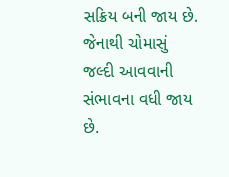સક્રિય બની જાય છે. જેનાથી ચોમાસું જલ્દી આવવાની સંભાવના વધી જાય છે.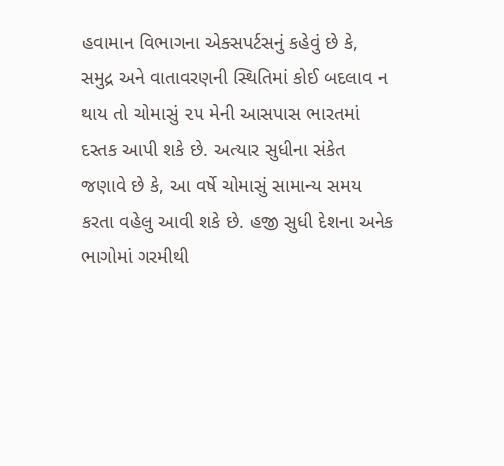હવામાન વિભાગના એક્સપર્ટસનું કહેવું છે કે, સમુદ્ર અને વાતાવરણની સ્થિતિમાં કોઈ બદલાવ ન થાય તો ચોમાસું ૨૫ મેની આસપાસ ભારતમાં દસ્તક આપી શકે છે. અત્યાર સુધીના સંકેત જણાવે છે કે, આ વર્ષે ચોમાસું સામાન્ય સમય કરતા વહેલુ આવી શકે છે. હજી સુધી દેશના અનેક ભાગોમાં ગરમીથી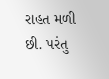રાહત મળી છી. પરંતુ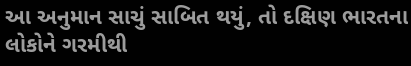આ અનુમાન સાચું સાબિત થયું, તો દક્ષિણ ભારતના લોકોને ગરમીથી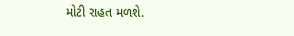મોટી રાહત મળશે.